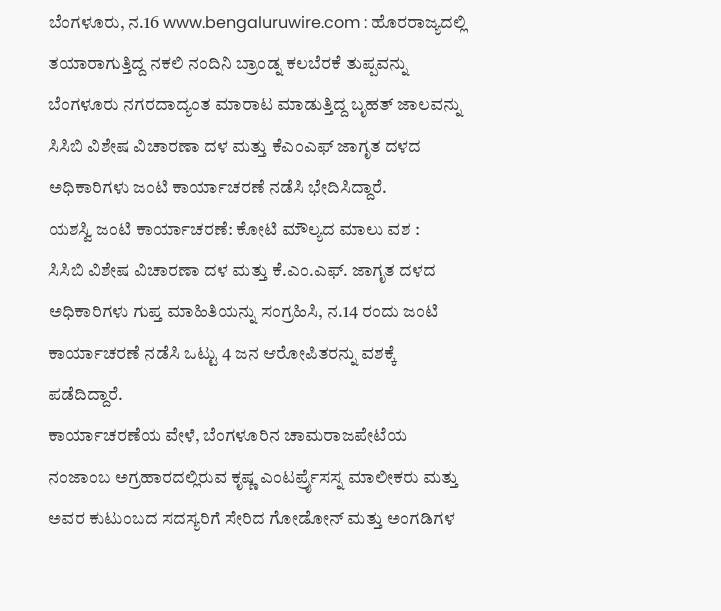ಬೆಂಗಳೂರು, ನ.16 www.bengaluruwire.com : ಹೊರರಾಜ್ಯದಲ್ಲಿ ತಯಾರಾಗುತ್ತಿದ್ದ ನಕಲಿ ನಂದಿನಿ ಬ್ರಾಂಡ್ನ ಕಲಬೆರಕೆ ತುಪ್ಪವನ್ನು ಬೆಂಗಳೂರು ನಗರದಾದ್ಯಂತ ಮಾರಾಟ ಮಾಡುತ್ತಿದ್ದ ಬೃಹತ್ ಜಾಲವನ್ನು ಸಿಸಿಬಿ ವಿಶೇಷ ವಿಚಾರಣಾ ದಳ ಮತ್ತು ಕೆಎಂಎಫ್ ಜಾಗೃತ ದಳದ ಅಧಿಕಾರಿಗಳು ಜಂಟಿ ಕಾರ್ಯಾಚರಣೆ ನಡೆಸಿ ಭೇದಿಸಿದ್ದಾರೆ.
ಯಶಸ್ವಿ ಜಂಟಿ ಕಾರ್ಯಾಚರಣೆ: ಕೋಟಿ ಮೌಲ್ಯದ ಮಾಲು ವಶ :
ಸಿಸಿಬಿ ವಿಶೇಷ ವಿಚಾರಣಾ ದಳ ಮತ್ತು ಕೆ.ಎಂ.ಎಫ್. ಜಾಗೃತ ದಳದ ಅಧಿಕಾರಿಗಳು ಗುಪ್ತ ಮಾಹಿತಿಯನ್ನು ಸಂಗ್ರಹಿಸಿ, ನ.14 ರಂದು ಜಂಟಿ ಕಾರ್ಯಾಚರಣೆ ನಡೆಸಿ ಒಟ್ಟು 4 ಜನ ಆರೋಪಿತರನ್ನು ವಶಕ್ಕೆ ಪಡೆದಿದ್ದಾರೆ.
ಕಾರ್ಯಾಚರಣೆಯ ವೇಳೆ, ಬೆಂಗಳೂರಿನ ಚಾಮರಾಜಪೇಟೆಯ ನಂಜಾಂಬ ಅಗ್ರಹಾರದಲ್ಲಿರುವ ಕೃಷ್ಣ ಎಂಟರ್ಪ್ರೈಸಸ್ನ ಮಾಲೀಕರು ಮತ್ತು ಅವರ ಕುಟುಂಬದ ಸದಸ್ಯರಿಗೆ ಸೇರಿದ ಗೋಡೋನ್ ಮತ್ತು ಅಂಗಡಿಗಳ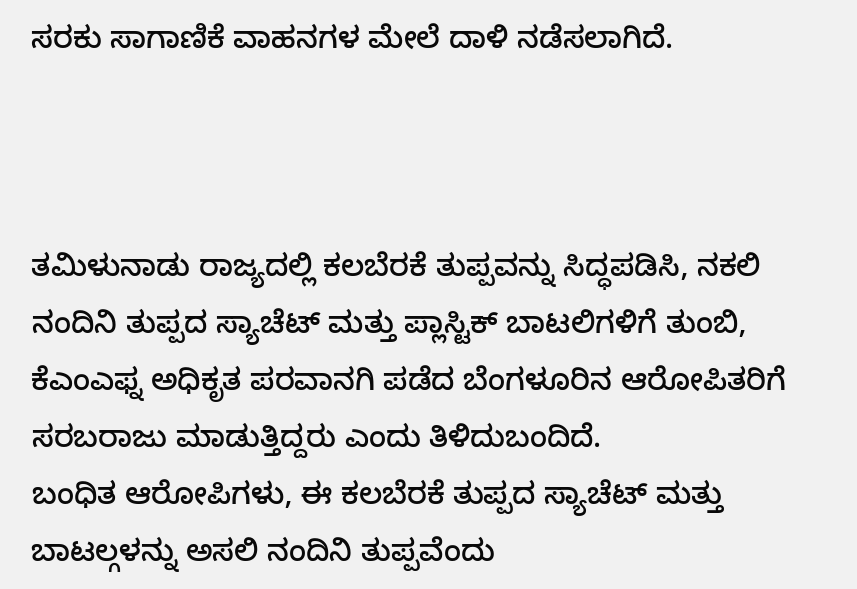ಸರಕು ಸಾಗಾಣಿಕೆ ವಾಹನಗಳ ಮೇಲೆ ದಾಳಿ ನಡೆಸಲಾಗಿದೆ.



ತಮಿಳುನಾಡು ರಾಜ್ಯದಲ್ಲಿ ಕಲಬೆರಕೆ ತುಪ್ಪವನ್ನು ಸಿದ್ಧಪಡಿಸಿ, ನಕಲಿ ನಂದಿನಿ ತುಪ್ಪದ ಸ್ಯಾಚೆಟ್ ಮತ್ತು ಪ್ಲಾಸ್ಟಿಕ್ ಬಾಟಲಿಗಳಿಗೆ ತುಂಬಿ, ಕೆಎಂಎಫ್ನ ಅಧಿಕೃತ ಪರವಾನಗಿ ಪಡೆದ ಬೆಂಗಳೂರಿನ ಆರೋಪಿತರಿಗೆ ಸರಬರಾಜು ಮಾಡುತ್ತಿದ್ದರು ಎಂದು ತಿಳಿದುಬಂದಿದೆ.
ಬಂಧಿತ ಆರೋಪಿಗಳು, ಈ ಕಲಬೆರಕೆ ತುಪ್ಪದ ಸ್ಯಾಚೆಟ್ ಮತ್ತು ಬಾಟಲ್ಗಳನ್ನು ಅಸಲಿ ನಂದಿನಿ ತುಪ್ಪವೆಂದು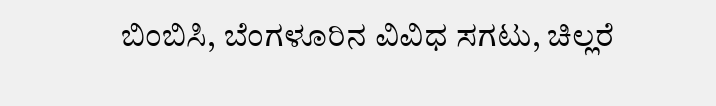ಬಿಂಬಿಸಿ, ಬೆಂಗಳೂರಿನ ವಿವಿಧ ಸಗಟು, ಚಿಲ್ಲರೆ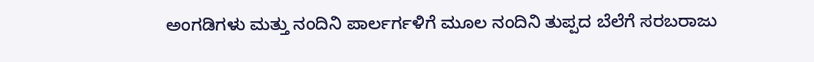ಅಂಗಡಿಗಳು ಮತ್ತು ನಂದಿನಿ ಪಾರ್ಲರ್ಗಳಿಗೆ ಮೂಲ ನಂದಿನಿ ತುಪ್ಪದ ಬೆಲೆಗೆ ಸರಬರಾಜು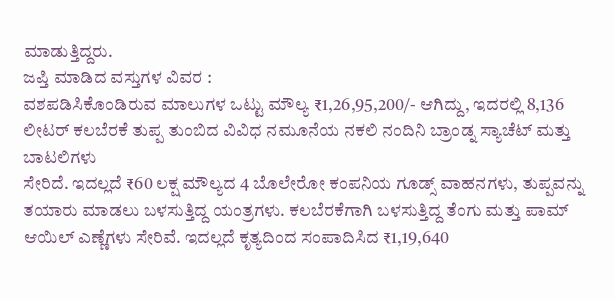ಮಾಡುತ್ತಿದ್ದರು.
ಜಪ್ತಿ ಮಾಡಿದ ವಸ್ತುಗಳ ವಿವರ :
ವಶಪಡಿಸಿಕೊಂಡಿರುವ ಮಾಲುಗಳ ಒಟ್ಟು ಮೌಲ್ಯ ₹1,26,95,200/- ಆಗಿದ್ದು, ಇದರಲ್ಲಿ 8,136 ಲೀಟರ್ ಕಲಬೆರಕೆ ತುಪ್ಪ ತುಂಬಿದ ವಿವಿಧ ನಮೂನೆಯ ನಕಲಿ ನಂದಿನಿ ಬ್ರಾಂಡ್ನ ಸ್ಯಾಚೆಟ್ ಮತ್ತು ಬಾಟಲಿಗಳು
ಸೇರಿದೆ. ಇದಲ್ಲದೆ ₹60 ಲಕ್ಷ ಮೌಲ್ಯದ 4 ಬೊಲೇರೋ ಕಂಪನಿಯ ಗೂಡ್ಸ್ ವಾಹನಗಳು, ತುಪ್ಪವನ್ನು ತಯಾರು ಮಾಡಲು ಬಳಸುತ್ತಿದ್ದ ಯಂತ್ರಗಳು. ಕಲಬೆರಕೆಗಾಗಿ ಬಳಸುತ್ತಿದ್ದ ತೆಂಗು ಮತ್ತು ಪಾಮ್ ಆಯಿಲ್ ಎಣ್ಣೆಗಳು ಸೇರಿವೆ. ಇದಲ್ಲದೆ ಕೃತ್ಯದಿಂದ ಸಂಪಾದಿಸಿದ ₹1,19,640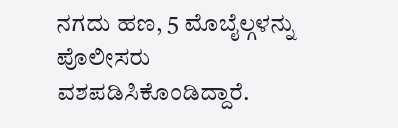ನಗದು ಹಣ, 5 ಮೊಬೈಲ್ಗಳನ್ನು ಪೊಲೀಸರು ವಶಪಡಿಸಿಕೊಂಡಿದ್ದಾರೆ.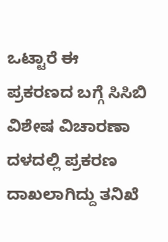ಒಟ್ಟಾರೆ ಈ ಪ್ರಕರಣದ ಬಗ್ಗೆ ಸಿಸಿಬಿ ವಿಶೇಷ ವಿಚಾರಣಾ ದಳದಲ್ಲಿ ಪ್ರಕರಣ ದಾಖಲಾಗಿದ್ದು ತನಿಖೆ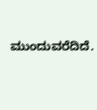ಮುಂದುವರೆದಿದೆ.